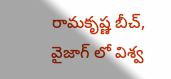రామకృష్ణ బీచ్, వైజాగ్ లో విశ్వ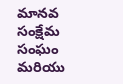మానవ సంక్షేమ సంఘం మరియు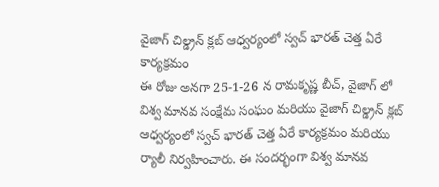వైజాగ్ చిల్డ్రన్ క్లబ్ ఆధ్వర్యంలో స్వచ్ భారత్ చెత్త ఏరే కార్యక్రమం
ఈ రోజు అనగా 25-1-26 న రామకృష్ణ బీచ్, వైజాగ్ లో విశ్వ మానవ సంక్షేమ సంఘం మరియు వైజాగ్ చిల్డ్రన్ క్లబ్ ఆధ్వర్యంలో స్వచ్ భారత్ చెత్త ఏరే కార్యక్రమం మరియు ర్యాలీ నిర్వహించారు. ఈ సందర్భంగా విశ్వ మానవ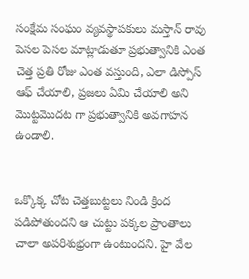సంక్షేమ సంఘం వ్యవస్థాపకులు మస్తాన్ రావు పెసల పెసల మాట్లాడుతూ ప్రభుత్వానికి ఎంత చెత్త ప్రతి రోజు ఎంత వస్తుంది, ఎలా డిస్పోస్ ఆఫ్ చేయాలి, ప్రజలు ఏమి చేయాలి అని మొట్టమొదట గా ప్రభుత్వానికి అవగాహన ఉండాలి.


ఒక్కొక్క చోట చెత్తబుట్టలు నిండి క్రింద పడిపోతుందని ఆ చుట్టు పక్కల ప్రాంతాలు చాలా అపరిశుభ్రంగా ఉంటుందని. హై వేల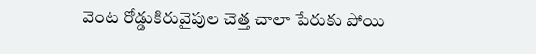వెంట రోడ్డుకిరువైపుల చెత్త చాలా పేరుకు పోయి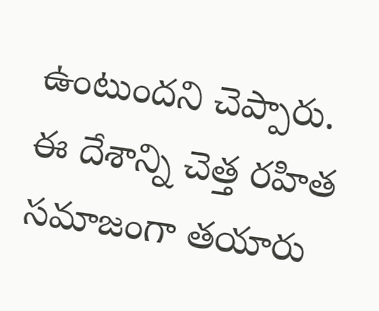ఉంటుందని చెప్పారు. ఈ దేశాన్ని చెత్త రహిత సమాజంగా తయారు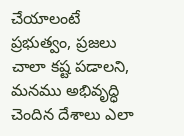చేయాలంటే ప్రభుత్వం, ప్రజలు చాలా కష్ట పడాలని, మనము అభివృద్ధి చెందిన దేశాలు ఎలా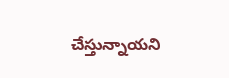చేస్తున్నాయని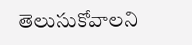తెలుసుకోవాలని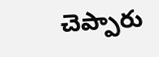చెప్పారు